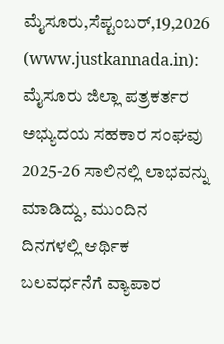ಮೈಸೂರು,ಸೆಪ್ಟಂಬರ್,19,2026 (www.justkannada.in): ಮೈಸೂರು ಜಿಲ್ಲಾ ಪತ್ರಕರ್ತರ ಅಭ್ಯುದಯ ಸಹಕಾರ ಸಂಘವು 2025-26 ಸಾಲಿನಲ್ಲಿ ಲಾಭವನ್ನು ಮಾಡಿದ್ದು, ಮುಂದಿನ ದಿನಗಳಲ್ಲಿ ಆರ್ಥಿಕ ಬಲವರ್ಧನೆಗೆ ವ್ಯಾಪಾರ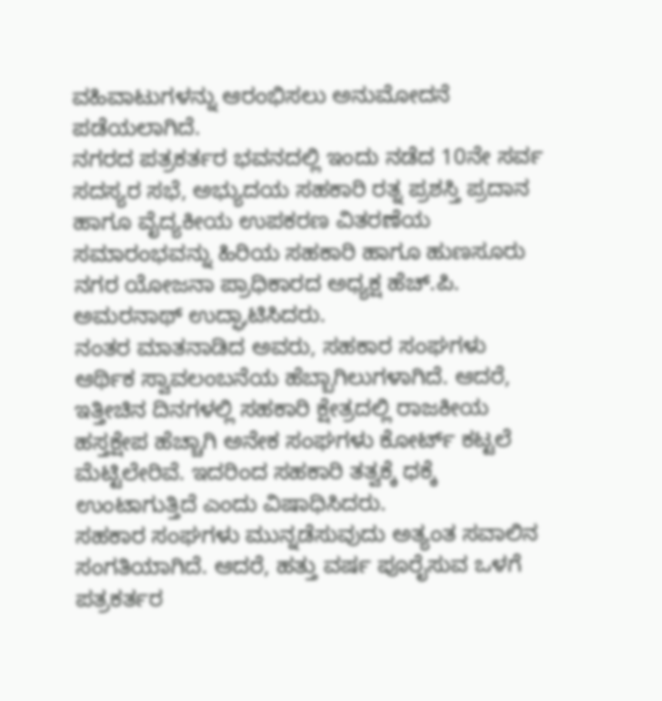ವಹಿವಾಟುಗಳನ್ನು ಆರಂಭಿಸಲು ಅನುಮೋದನೆ ಪಡೆಯಲಾಗಿದೆ.
ನಗರದ ಪತ್ರಕರ್ತರ ಭವನದಲ್ಲಿ ಇಂದು ನಡೆದ 10ನೇ ಸರ್ವ ಸದಸ್ಯರ ಸಭೆ, ಅಭ್ಯುದಯ ಸಹಕಾರಿ ರತ್ನ ಪ್ರಶಸ್ತಿ ಪ್ರದಾನ ಹಾಗೂ ವೈದ್ಯಕೀಯ ಉಪಕರಣ ವಿತರಣೆಯ ಸಮಾರಂಭವನ್ನು ಹಿರಿಯ ಸಹಕಾರಿ ಹಾಗೂ ಹುಣಸೂರು ನಗರ ಯೋಜನಾ ಪ್ರಾಧಿಕಾರದ ಅಧ್ಯಕ್ಷ ಹೆಚ್.ಪಿ. ಅಮರನಾಥ್ ಉದ್ಘಾಟಿಸಿದರು.
ನಂತರ ಮಾತನಾಡಿದ ಅವರು, ಸಹಕಾರ ಸಂಘಗಳು ಆರ್ಥಿಕ ಸ್ವಾವಲಂಬನೆಯ ಹೆಬ್ಬಾಗಿಲುಗಳಾಗಿದೆ. ಆದರೆ, ಇತ್ತೀಚಿನ ದಿನಗಳಲ್ಲಿ ಸಹಕಾರಿ ಕ್ಷೇತ್ರದಲ್ಲಿ ರಾಜಕೀಯ ಹಸ್ತಕ್ಷೇಪ ಹೆಚ್ಚಾಗಿ ಅನೇಕ ಸಂಘಗಳು ಕೋರ್ಟ್ ಕಟ್ಟಲೆ ಮೆಟ್ಟಿಲೇರಿವೆ. ಇದರಿಂದ ಸಹಕಾರಿ ತತ್ವಕ್ಕೆ ಧಕ್ಕೆ ಉಂಟಾಗುತ್ತಿದೆ ಎಂದು ವಿಷಾಧಿಸಿದರು.
ಸಹಕಾರ ಸಂಘಗಳು ಮುನ್ನಡೆಸುವುದು ಅತ್ಯಂತ ಸವಾಲಿನ ಸಂಗತಿಯಾಗಿದೆ. ಆದರೆ, ಹತ್ತು ವರ್ಷ ಪೂರೈಸುವ ಒಳಗೆ ಪತ್ರಕರ್ತರ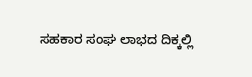ಸಹಕಾರ ಸಂಘ ಲಾಭದ ದಿಕ್ಕಲ್ಲಿ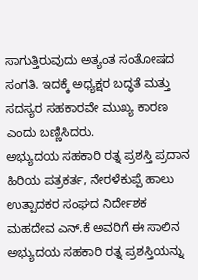ಸಾಗುತ್ತಿರುವುದು ಅತ್ಯಂತ ಸಂತೋಷದ ಸಂಗತಿ. ಇದಕ್ಕೆ ಅಧ್ಯಕ್ಷರ ಬದ್ಧತೆ ಮತ್ತು ಸದಸ್ಯರ ಸಹಕಾರವೇ ಮುಖ್ಯ ಕಾರಣ ಎಂದು ಬಣ್ಣಿಸಿದರು.
ಅಭ್ಯುದಯ ಸಹಕಾರಿ ರತ್ನ ಪ್ರಶಸ್ತಿ ಪ್ರದಾನ
ಹಿರಿಯ ಪತ್ರಕರ್ತ, ನೇರಳೆಕುಪ್ಪೆ ಹಾಲು ಉತ್ಪಾದಕರ ಸಂಘದ ನಿರ್ದೇಶಕ ಮಹದೇವ ಎನ್.ಕೆ ಅವರಿಗೆ ಈ ಸಾಲಿನ ಅಭ್ಯುದಯ ಸಹಕಾರಿ ರತ್ನ ಪ್ರಶಸ್ತಿಯನ್ನು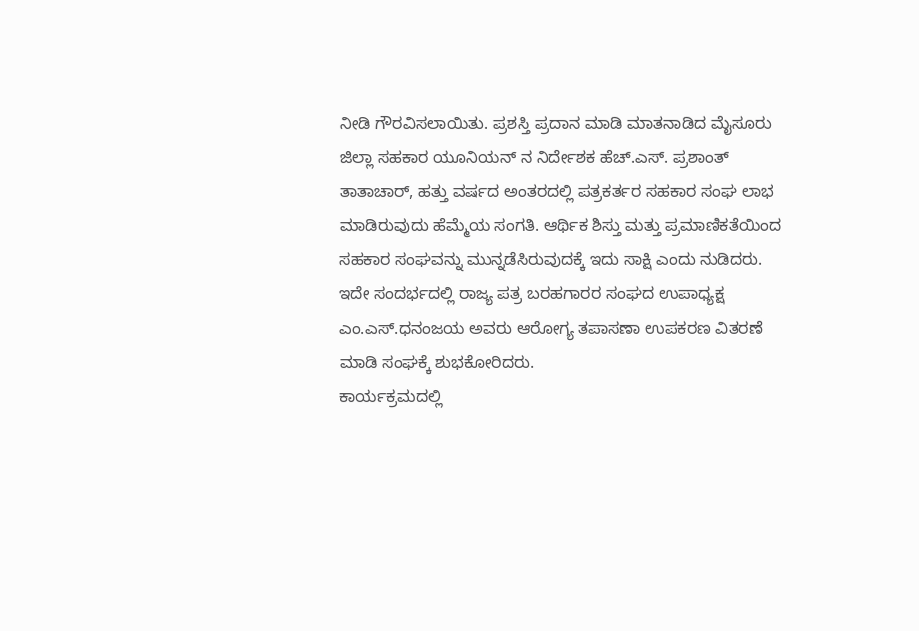ನೀಡಿ ಗೌರವಿಸಲಾಯಿತು. ಪ್ರಶಸ್ತಿ ಪ್ರದಾನ ಮಾಡಿ ಮಾತನಾಡಿದ ಮೈಸೂರು ಜಿಲ್ಲಾ ಸಹಕಾರ ಯೂನಿಯನ್ ನ ನಿರ್ದೇಶಕ ಹೆಚ್.ಎಸ್. ಪ್ರಶಾಂತ್ ತಾತಾಚಾರ್, ಹತ್ತು ವರ್ಷದ ಅಂತರದಲ್ಲಿ ಪತ್ರಕರ್ತರ ಸಹಕಾರ ಸಂಘ ಲಾಭ ಮಾಡಿರುವುದು ಹೆಮ್ಮೆಯ ಸಂಗತಿ. ಆರ್ಥಿಕ ಶಿಸ್ತು ಮತ್ತು ಪ್ರಮಾಣಿಕತೆಯಿಂದ ಸಹಕಾರ ಸಂಘವನ್ನು ಮುನ್ನಡೆಸಿರುವುದಕ್ಕೆ ಇದು ಸಾಕ್ಷಿ ಎಂದು ನುಡಿದರು.
ಇದೇ ಸಂದರ್ಭದಲ್ಲಿ ರಾಜ್ಯ ಪತ್ರ ಬರಹಗಾರರ ಸಂಘದ ಉಪಾಧ್ಯಕ್ಷ ಎಂ.ಎಸ್.ಧನಂಜಯ ಅವರು ಆರೋಗ್ಯ ತಪಾಸಣಾ ಉಪಕರಣ ವಿತರಣೆ ಮಾಡಿ ಸಂಘಕ್ಕೆ ಶುಭಕೋರಿದರು.
ಕಾರ್ಯಕ್ರಮದಲ್ಲಿ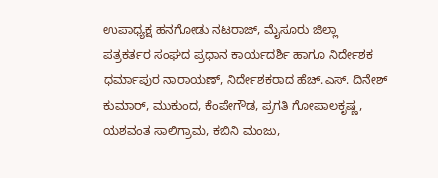ಉಪಾಧ್ಯಕ್ಷ ಹನಗೋಡು ನಟರಾಜ್, ಮೈಸೂರು ಜಿಲ್ಲಾ ಪತ್ರಕರ್ತರ ಸಂಘದ ಪ್ರಧಾನ ಕಾರ್ಯದರ್ಶಿ ಹಾಗೂ ನಿರ್ದೇಶಕ ಧರ್ಮಾಪುರ ನಾರಾಯಣ್, ನಿರ್ದೇಶಕರಾದ ಹೆಚ್.ಎಸ್. ದಿನೇಶ್ ಕುಮಾರ್, ಮುಕುಂದ, ಕೆಂಪೇಗೌಡ, ಪ್ರಗತಿ ಗೋಪಾಲಕೃಷ್ಣ, ಯಶವಂತ ಸಾಲಿಗ್ರಾಮ, ಕಬಿನಿ ಮಂಜು,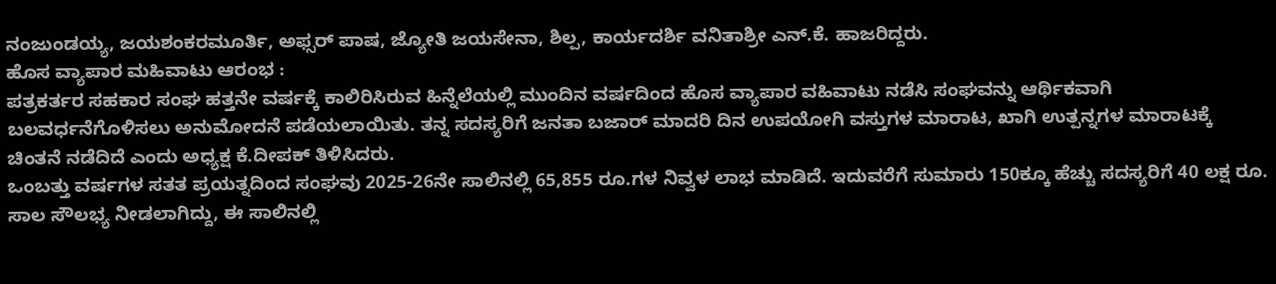ನಂಜುಂಡಯ್ಯ, ಜಯಶಂಕರಮೂರ್ತಿ, ಅಫ್ಸರ್ ಪಾಷ, ಜ್ಯೋತಿ ಜಯಸೇನಾ, ಶಿಲ್ಪ, ಕಾರ್ಯದರ್ಶಿ ವನಿತಾಶ್ರೀ ಎನ್.ಕೆ. ಹಾಜರಿದ್ದರು.
ಹೊಸ ವ್ಯಾಪಾರ ಮಹಿವಾಟು ಆರಂಭ :
ಪತ್ರಕರ್ತರ ಸಹಕಾರ ಸಂಘ ಹತ್ತನೇ ವರ್ಷಕ್ಕೆ ಕಾಲಿರಿಸಿರುವ ಹಿನ್ನೆಲೆಯಲ್ಲಿ ಮುಂದಿನ ವರ್ಷದಿಂದ ಹೊಸ ವ್ಯಾಪಾರ ವಹಿವಾಟು ನಡೆಸಿ ಸಂಘವನ್ನು ಆರ್ಥಿಕವಾಗಿ ಬಲವರ್ಧನೆಗೊಳಿಸಲು ಅನುಮೋದನೆ ಪಡೆಯಲಾಯಿತು. ತನ್ನ ಸದಸ್ಯರಿಗೆ ಜನತಾ ಬಜಾರ್ ಮಾದರಿ ದಿನ ಉಪಯೋಗಿ ವಸ್ತುಗಳ ಮಾರಾಟ, ಖಾಗಿ ಉತ್ಪನ್ನಗಳ ಮಾರಾಟಕ್ಕೆ ಚಿಂತನೆ ನಡೆದಿದೆ ಎಂದು ಅಧ್ಯಕ್ಷ ಕೆ.ದೀಪಕ್ ತಿಳಿಸಿದರು.
ಒಂಬತ್ತು ವರ್ಷಗಳ ಸತತ ಪ್ರಯತ್ನದಿಂದ ಸಂಘವು 2025-26ನೇ ಸಾಲಿನಲ್ಲಿ 65,855 ರೂ.ಗಳ ನಿವ್ವಳ ಲಾಭ ಮಾಡಿದೆ. ಇದುವರೆಗೆ ಸುಮಾರು 150ಕ್ಕೂ ಹೆಚ್ಚು ಸದಸ್ಯರಿಗೆ 40 ಲಕ್ಷ ರೂ. ಸಾಲ ಸೌಲಭ್ಯ ನೀಡಲಾಗಿದ್ದು, ಈ ಸಾಲಿನಲ್ಲಿ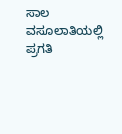ಸಾಲ ವಸೂಲಾತಿಯಲ್ಲಿ ಪ್ರಗತಿ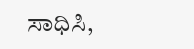ಸಾಧಿಸಿ,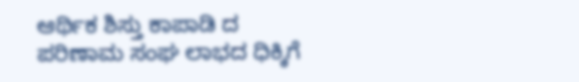ಆರ್ಥಿಕ ಶಿಸ್ತು ಕಾಪಾಡಿ ದ ಪರಿಣಾಮ ಸಂಘ ಲಾಭದ ಧಿಕ್ಕಿಗೆ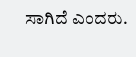ಸಾಗಿದೆ ಎಂದರು.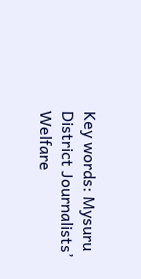Key words: Mysuru District Journalists’ Welfare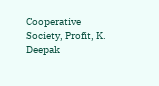Cooperative Society, Profit, K. Deepak